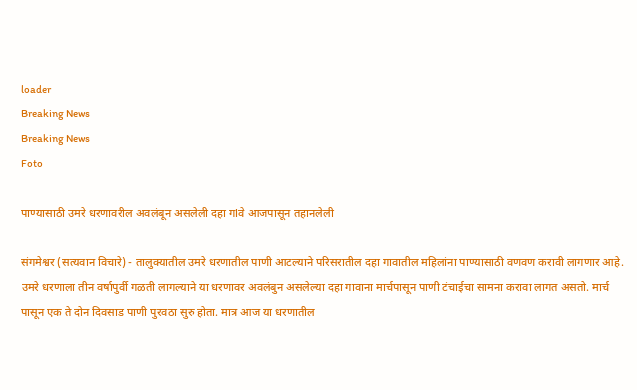loader
Breaking News
Breaking News
Foto

पाण्यासाठी उमरे धरणावरील अवलंबून असलेली दहा गlवे आजपासून तहानलेली

संगमेश्वर (सत्यवान विचारे) - तालुक्यातील उमरे धरणातील पाणी आटल्याने परिसरातील दहा गावातील महिलांना पाण्यासाठी वणवण करावी लागणार आहे. उमरे धरणाला तीन वर्षापुर्वी गळती लागल्याने या धरणावर अवलंबुन असलेल्या दहा गावाना मार्चपासून पाणी टंचाईचा सामना करावा लागत असतो. मार्च पासून एक ते दोन दिवसाड पाणी पुरवठा सुरु होता. मात्र आज या धरणातील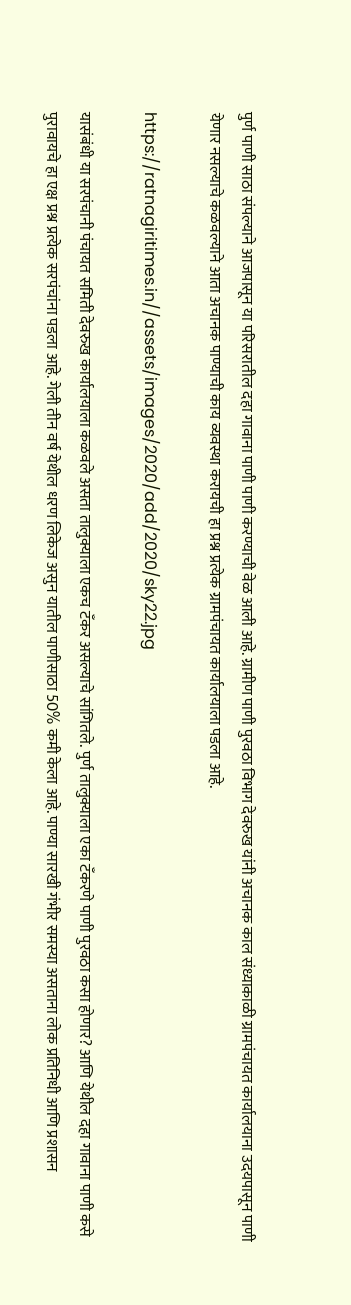पुर्ण पाणी साठा संपल्याने आजपासून या परिसरातील दहा गावाना पाणी पाणी करण्याची वेळ आली आहे. ग्रामीण पाणी पुरवठा विभाग देवरुख यांनी अचानक काल संध्याकाळी ग्रामपंचायत कार्यालयाना उदयपासून पाणी येणार नसल्याचे कळवल्याने आता अचानक पाण्याची काय व्यवस्था करायची हा प्रश्न प्रत्येक ग्रामपंचायत कार्यालयाला पडला आहे.

https://ratnagiritimes.in//assets/images/2020/add/2020/sky22.jpg

यासंबंधी या सरपंचानी पंचायत समिती देवरुख कार्यालयाला कळवले असता तालुक्याला एकच टँकर असल्याचे सांगितले. पुर्ण तालुक्याला एका टँकरणे पाणी पुरवठा कसा होणार? आणि येथील दहा गावाना पाणी कसे पुरावायचे हा एक्ष प्रश्न प्रत्येक सरपंचांना पडला आहे. गेली तीन वर्ष येथील धरण लिकेज असुन यातील पाणीसाठा 50% कमी केला आहे. पाण्या सारखी गंभीर समस्या असताना लोक प्रतिनिधी आणि प्रशासन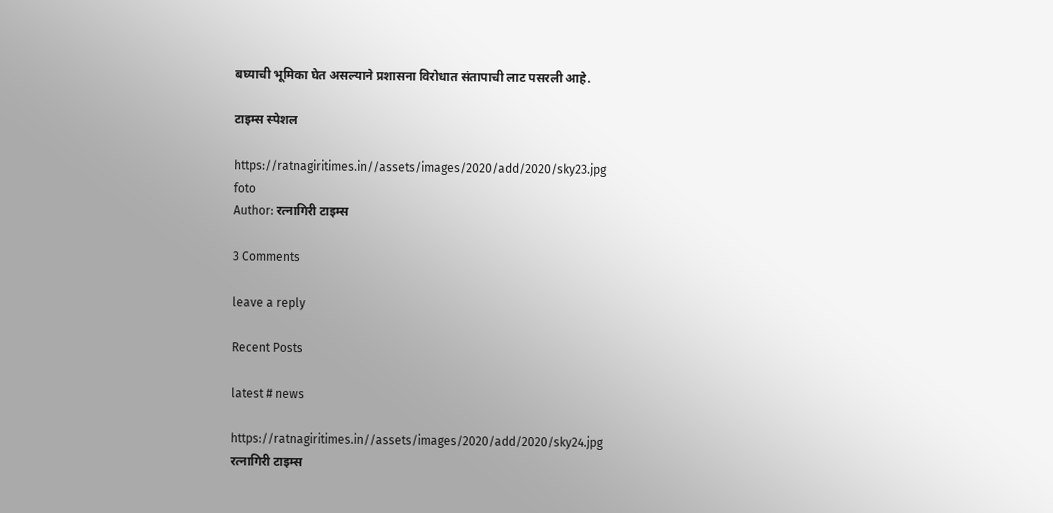बघ्याची भूमिका घेत असल्याने प्रशासना विरोधात संतापाची लाट पसरली आहे.

टाइम्स स्पेशल

https://ratnagiritimes.in//assets/images/2020/add/2020/sky23.jpg
foto
Author: रत्नागिरी टाइम्स

3 Comments

leave a reply

Recent Posts

latest # news

https://ratnagiritimes.in//assets/images/2020/add/2020/sky24.jpg
रत्नागिरी टाइम्स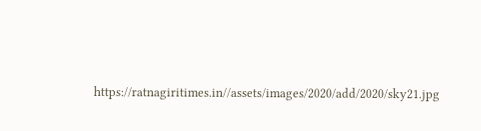https://ratnagiritimes.in//assets/images/2020/add/2020/sky21.jpg